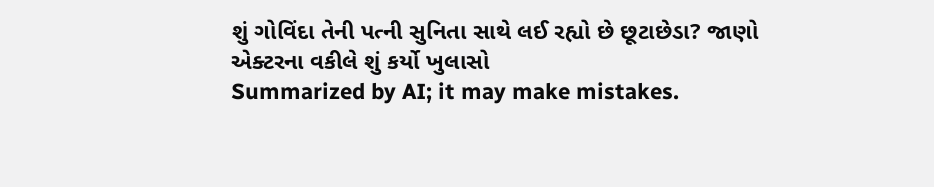શું ગોવિંદા તેની પત્ની સુનિતા સાથે લઈ રહ્યો છે છૂટાછેડા? જાણો એક્ટરના વકીલે શું કર્યો ખુલાસો
Summarized by AI; it may make mistakes.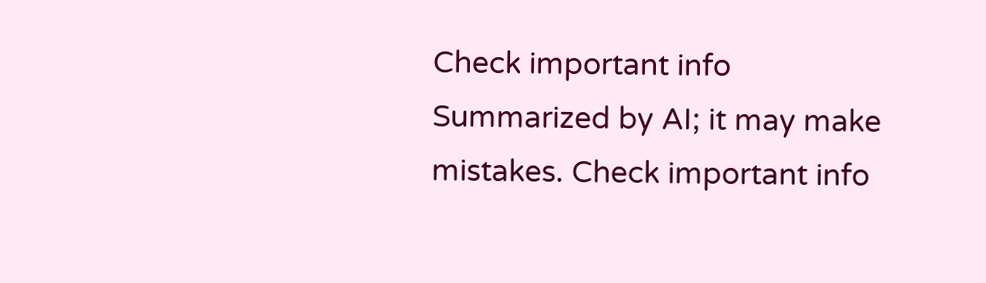Check important info
Summarized by AI; it may make mistakes. Check important info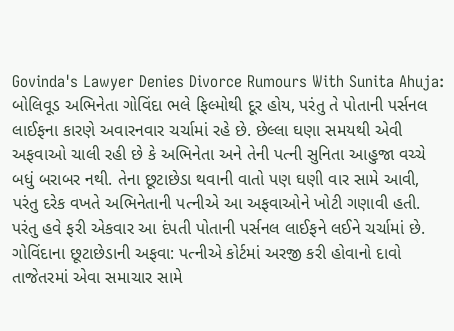Govinda's Lawyer Denies Divorce Rumours With Sunita Ahuja: બોલિવૂડ અભિનેતા ગોવિંદા ભલે ફિલ્મોથી દૂર હોય, પરંતુ તે પોતાની પર્સનલ લાઈફના કારણે અવારનવાર ચર્ચામાં રહે છે. છેલ્લા ઘણા સમયથી એવી અફવાઓ ચાલી રહી છે કે અભિનેતા અને તેની પત્ની સુનિતા આહુજા વચ્ચે બધું બરાબર નથી. તેના છૂટાછેડા થવાની વાતો પણ ઘણી વાર સામે આવી, પરંતુ દરેક વખતે અભિનેતાની પત્નીએ આ અફવાઓને ખોટી ગણાવી હતી. પરંતુ હવે ફરી એકવાર આ દંપતી પોતાની પર્સનલ લાઈફને લઈને ચર્ચામાં છે.
ગોવિંદાના છૂટાછેડાની અફવા: પત્નીએ કોર્ટમાં અરજી કરી હોવાનો દાવો
તાજેતરમાં એવા સમાચાર સામે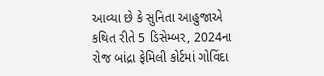આવ્યા છે કે સુનિતા આહુજાએ કથિત રીતે 5 ડિસેમ્બર, 2024ના રોજ બાંદ્રા ફેમિલી કોર્ટમાં ગોવિંદા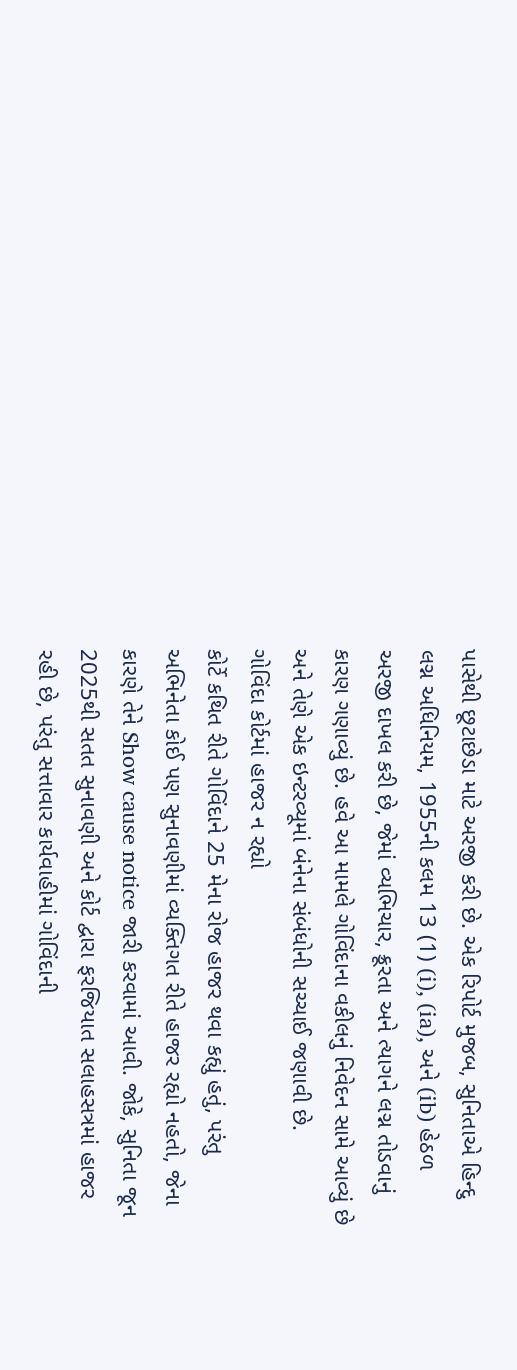પાસેથી છૂટાછેડા માટે અરજી કરી છે. એક રિપોર્ટ મુજબ, સુનિતાએ હિન્દુ લગ્ન અધિનિયમ, 1955ની કલમ 13 (1) (i), (ia), અને (ib) હેઠળ અરજી દાખલ કરી છે, જેમાં વ્યભિચાર, ક્રૂરતા અને ત્યાગને લગ્ન તોડવાનું કારણ ગણાવ્યું છે. હવે આ મામલે ગોવિંદાના વકીલનું નિવેદન સામે આવ્યું છે અને તેણે એક ઇન્ટરવ્યૂમાં બંનેના સંબંધોની સચ્ચાઈ જણાવી છે.
ગોવિંદા કોર્ટમાં હાજર ન રહ્યો
કોર્ટે કથિત રીતે ગોવિંદાને 25 મેના રોજ હાજર થવા કહ્યું હતું, પરંતુ અભિનેતા કોઈ પણ સુનાવણીમાં વ્યક્તિગત રીતે હાજર રહ્યો નહતો, જેના કારણે તેને Show cause notice જારી કરવામાં આવી. જોકે, સુનિતા જૂન 2025થી સતત સુનાવણી અને કોર્ટ દ્વારા ફરજિયાત સલાહસત્રમાં હાજર રહી છે, પરંતુ સત્તાવાર કાર્યવાહીમાં ગોવિંદાની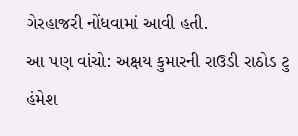ગેરહાજરી નોંધવામાં આવી હતી.
આ પણ વાંચો: અક્ષય કુમારની રાઉડી રાઠોડ ટુ હંમેશ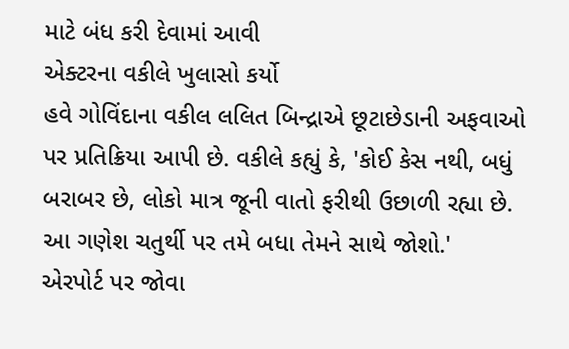માટે બંધ કરી દેવામાં આવી
એક્ટરના વકીલે ખુલાસો કર્યો
હવે ગોવિંદાના વકીલ લલિત બિન્દ્રાએ છૂટાછેડાની અફવાઓ પર પ્રતિક્રિયા આપી છે. વકીલે કહ્યું કે, 'કોઈ કેસ નથી, બધું બરાબર છે, લોકો માત્ર જૂની વાતો ફરીથી ઉછાળી રહ્યા છે. આ ગણેશ ચતુર્થી પર તમે બધા તેમને સાથે જોશો.'
એરપોર્ટ પર જોવા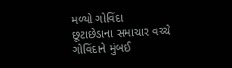મળ્યો ગોવિંદા
છૂટાછેડાના સમાચાર વચ્ચે ગોવિંદાને મુંબઈ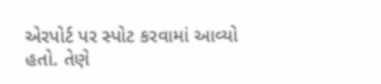એરપોર્ટ પર સ્પોટ કરવામાં આવ્યો હતો. તેણે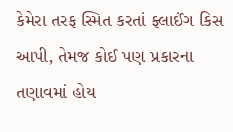કેમેરા તરફ સ્મિત કરતાં ફ્લાઈંગ કિસ આપી, તેમજ કોઈ પણ પ્રકારના તણાવમાં હોય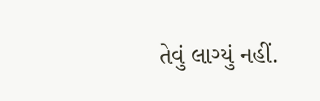તેવું લાગ્યું નહીં.